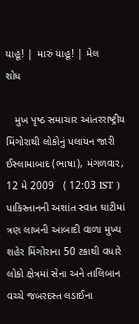યાહૂ! | મારું યાહૂ! | મેલ
શોધ

   મુખ પૃષ્ઠ સમાચાર આંતરરાષ્ટ્રીય
મિંગોરાથી લોકોનું પલાયન જારી
ઈસ્લામાબાદ (ભાષા), મંગળવાર, 12 મે 2009   ( 12:03 IST )
પાકિસ્તાનની અશાંત સ્વાત ઘાટીમાં ત્રણ લાખની આબાદી વાળા મુખ્ય શહેર મિંગોરાના 50 ટકાથી વધારે લોકો ક્ષેત્રમાં સેના અને તાલિબાન વચ્ચે જબરદસ્ત લડાઈના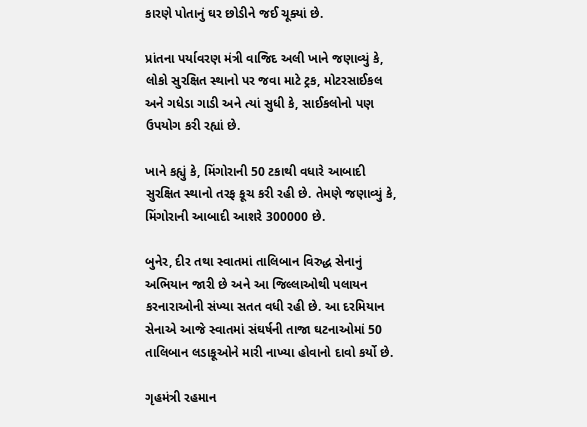કારણે પોતાનું ઘર છોડીને જઈ ચૂક્યાં છે.

પ્રાંતના પર્યાવરણ મંત્રી વાજિદ અલી ખાને જણાવ્યું કે, લોકો સુરક્ષિત સ્થાનો પર જવા માટે ટ્રક, મોટરસાઈકલ અને ગધેડા ગાડી અને ત્યાં સુધી કે, સાઈકલોનો પણ ઉપયોગ કરી રહ્યાં છે.

ખાને કહ્યું કે, મિંગોરાની 50 ટકાથી વધારે આબાદી સુરક્ષિત સ્થાનો તરફ કૂચ કરી રહી છે. તેમણે જણાવ્યું કે, મિંગોરાની આબાદી આશરે 300000 છે.

બુનેર, દીર તથા સ્વાતમાં તાલિબાન વિરુદ્ધ સેનાનું અભિયાન જારી છે અને આ જિલ્લાઓથી પલાયન કરનારાઓની સંખ્યા સતત વધી રહી છે. આ દરમિયાન સેનાએ આજે સ્વાતમાં સંઘર્ષની તાજા ઘટનાઓમાં 50 તાલિબાન લડાકૂઓને મારી નાખ્યા હોવાનો દાવો કર્યો છે.

ગૃહમંત્રી રહમાન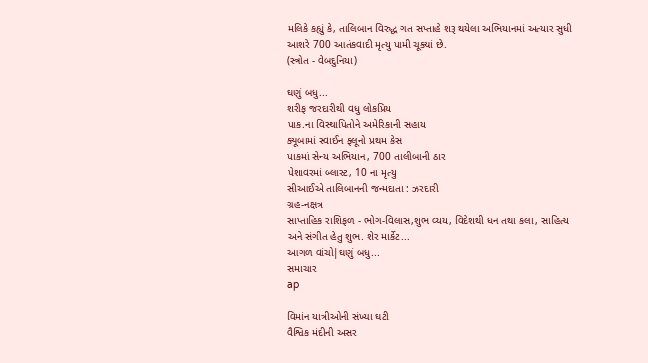મલિકે કહ્યું કે, તાલિબાન વિરુદ્ધ ગત સપ્તાહે શરૂ થયેલા અભિયાનમાં અત્યાર સુધી આશરે 700 આતંકવાદી મૃત્યુ પામી ચૂક્યાં છે.
(સ્ત્રોત - વેબદુનિયા)

ઘણું બધુ...
શરીફ જરદારીથી વધુ લોકપ્રિય
પાક.ના વિસ્થાપિતોને અમેરિકાની સહાય
ક્યૂબામાં સ્વાઈન ફ્લૂનો પ્રથમ કેસ
પાકમાં સેન્ય અભિયાન, 700 તાલીબાની ઠાર
પેશાવરમાં બ્લાસ્ટ, 10 ના મૃત્યુ
સીઆઈએ તાલિબાનની જન્મદાતા : ઝરદારી
ગ્રહ-નક્ષત્ર
સાપ્તાહિક રાશિફળ - ભોગ-વિલાસ,શુભ વ્યય, વિદેશથી ધન તથા કલા, સાહિત્ય અને સંગીત હેતુ શુભ. શેર માર્કેટ...
આગળ વાંચો|ઘણું બધુ...
સમાચાર
ap

વિમાંન યાત્રીઓની સંખ્યા ઘટી
વૈશ્વિક મંદીની અસર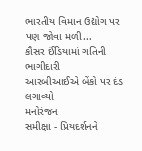ભારતીય વિમાન ઉદ્યોગ પર પણ જોવા મળી...
કૌસર ઈંડિયામાં ગતિની ભાગીદારી
આરબીઆઈએ બેંકો પર દંડ લગાવ્યો
મનોરંજન
સમીક્ષા - પ્રિયદર્શનને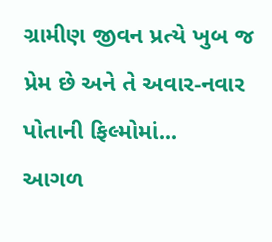ગ્રામીણ જીવન પ્રત્યે ખુબ જ પ્રેમ છે અને તે અવાર-નવાર પોતાની ફિલ્મોમાં...
આગળ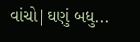વાંચો|ઘણું બધુ...